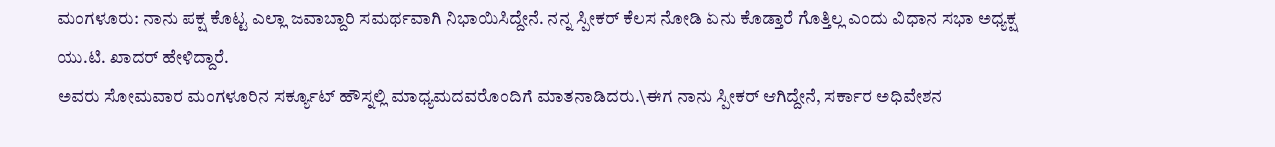ಮಂಗಳೂರು: ನಾನು ಪಕ್ಷ ಕೊಟ್ಟ ಎಲ್ಲಾ ಜವಾಬ್ದಾರಿ ಸಮರ್ಥವಾಗಿ ನಿಭಾಯಿಸಿದ್ದೇನೆ. ನನ್ನ ಸ್ಪೀಕರ್ ಕೆಲಸ ನೋಡಿ ಏನು ಕೊಡ್ತಾರೆ ಗೊತ್ತಿಲ್ಲ ಎಂದು ವಿಧಾನ ಸಭಾ ಅಧ್ಯಕ್ಷ ಯು.ಟಿ. ಖಾದರ್ ಹೇಳಿದ್ದಾರೆ.
ಅವರು ಸೋಮವಾರ ಮಂಗಳೂರಿನ ಸರ್ಕ್ಯೂಟ್ ಹೌಸ್ನಲ್ಲಿ ಮಾಧ್ಯಮದವರೊಂದಿಗೆ ಮಾತನಾಡಿದರು.\ಈಗ ನಾನು ಸ್ಪೀಕರ್ ಆಗಿದ್ದೇನೆ, ಸರ್ಕಾರ ಅಧಿವೇಶನ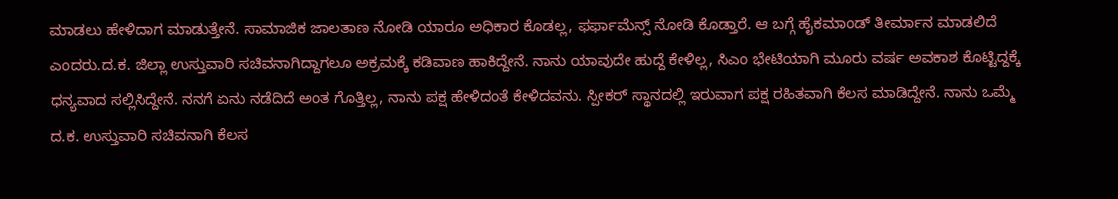ಮಾಡಲು ಹೇಳಿದಾಗ ಮಾಡುತ್ತೇನೆ. ಸಾಮಾಜಿಕ ಜಾಲತಾಣ ನೋಡಿ ಯಾರೂ ಅಧಿಕಾರ ಕೊಡಲ್ಲ, ಫರ್ಫಾಮೆನ್ಸ್ ನೋಡಿ ಕೊಡ್ತಾರೆ. ಆ ಬಗ್ಗೆ ಹೈಕಮಾಂಡ್ ತೀರ್ಮಾನ ಮಾಡಲಿದೆ ಎಂದರು.ದ.ಕ. ಜಿಲ್ಲಾ ಉಸ್ತುವಾರಿ ಸಚಿವನಾಗಿದ್ದಾಗಲೂ ಅಕ್ರಮಕ್ಕೆ ಕಡಿವಾಣ ಹಾಕಿದ್ದೇನೆ. ನಾನು ಯಾವುದೇ ಹುದ್ದೆ ಕೇಳಿಲ್ಲ, ಸಿಎಂ ಭೇಟಿಯಾಗಿ ಮೂರು ವರ್ಷ ಅವಕಾಶ ಕೊಟ್ಟಿದ್ದಕ್ಕೆ ಧನ್ಯವಾದ ಸಲ್ಲಿಸಿದ್ದೇನೆ. ನನಗೆ ಏನು ನಡೆದಿದೆ ಅಂತ ಗೊತ್ತಿಲ್ಲ, ನಾನು ಪಕ್ಷ ಹೇಳಿದಂತೆ ಕೇಳಿದವನು. ಸ್ಪೀಕರ್ ಸ್ಥಾನದಲ್ಲಿ ಇರುವಾಗ ಪಕ್ಷ ರಹಿತವಾಗಿ ಕೆಲಸ ಮಾಡಿದ್ದೇನೆ. ನಾನು ಒಮ್ಮೆ ದ.ಕ. ಉಸ್ತುವಾರಿ ಸಚಿವನಾಗಿ ಕೆಲಸ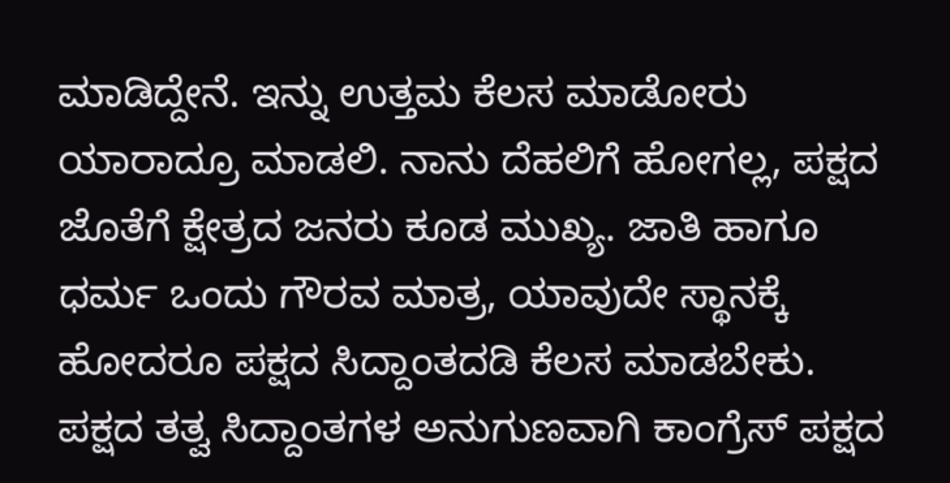ಮಾಡಿದ್ದೇನೆ. ಇನ್ನು ಉತ್ತಮ ಕೆಲಸ ಮಾಡೋರು ಯಾರಾದ್ರೂ ಮಾಡಲಿ. ನಾನು ದೆಹಲಿಗೆ ಹೋಗಲ್ಲ, ಪಕ್ಷದ ಜೊತೆಗೆ ಕ್ಷೇತ್ರದ ಜನರು ಕೂಡ ಮುಖ್ಯ. ಜಾತಿ ಹಾಗೂ ಧರ್ಮ ಒಂದು ಗೌರವ ಮಾತ್ರ, ಯಾವುದೇ ಸ್ಥಾನಕ್ಕೆ ಹೋದರೂ ಪಕ್ಷದ ಸಿದ್ದಾಂತದಡಿ ಕೆಲಸ ಮಾಡಬೇಕು. ಪಕ್ಷದ ತತ್ವ ಸಿದ್ದಾಂತಗಳ ಅನುಗುಣವಾಗಿ ಕಾಂಗ್ರೆಸ್ ಪಕ್ಷದ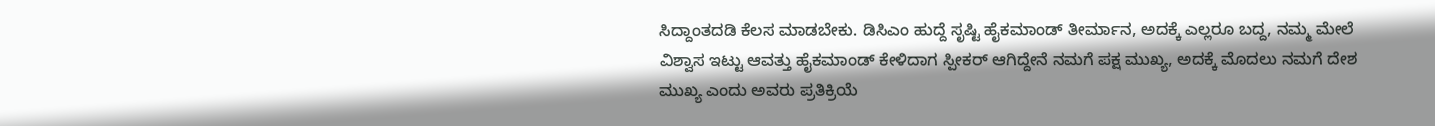ಸಿದ್ದಾಂತದಡಿ ಕೆಲಸ ಮಾಡಬೇಕು. ಡಿಸಿಎಂ ಹುದ್ದೆ ಸೃಷ್ಟಿ ಹೈಕಮಾಂಡ್ ತೀರ್ಮಾನ, ಅದಕ್ಕೆ ಎಲ್ಲರೂ ಬದ್ದ, ನಮ್ಮ ಮೇಲೆ ವಿಶ್ವಾಸ ಇಟ್ಟು ಆವತ್ತು ಹೈಕಮಾಂಡ್ ಕೇಳಿದಾಗ ಸ್ಪೀಕರ್ ಆಗಿದ್ದೇನೆ ನಮಗೆ ಪಕ್ಷ ಮುಖ್ಯ, ಅದಕ್ಕೆ ಮೊದಲು ನಮಗೆ ದೇಶ ಮುಖ್ಯ ಎಂದು ಅವರು ಪ್ರತಿಕ್ರಿಯೆ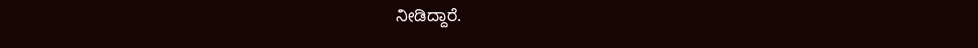ನೀಡಿದ್ದಾರೆ.